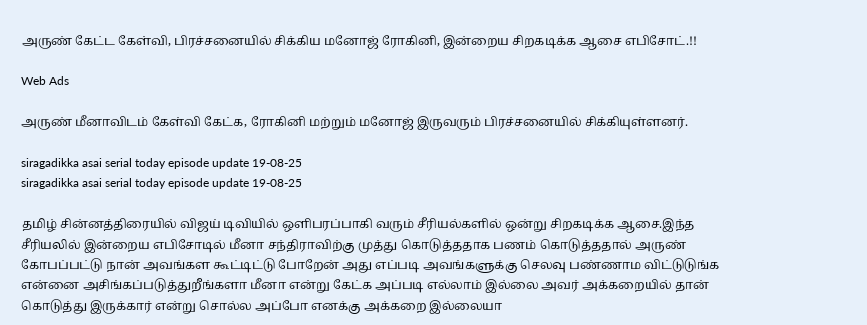அருண் கேட்ட கேள்வி, பிரச்சனையில் சிக்கிய மனோஜ் ரோகினி, இன்றைய சிறகடிக்க ஆசை எபிசோட்.!!

Web Ads

அருண் மீனாவிடம் கேள்வி கேட்க, ரோகினி மற்றும் மனோஜ் இருவரும் பிரச்சனையில் சிக்கியுள்ளனர்.

siragadikka asai serial today episode update 19-08-25
siragadikka asai serial today episode update 19-08-25

தமிழ் சின்னத்திரையில் விஜய் டிவியில் ஒளிபரப்பாகி வரும் சீரியல்களில் ஒன்று சிறகடிக்க ஆசை.இந்த சீரியலில் இன்றைய எபிசோடில் மீனா சந்திராவிற்கு முத்து கொடுத்ததாக பணம் கொடுத்ததால் அருண் கோபப்பட்டு நான் அவங்கள கூட்டிட்டு போறேன் அது எப்படி அவங்களுக்கு செலவு பண்ணாம விட்டுடுங்க என்னை அசிங்கப்படுத்துறீங்களா மீனா என்று கேட்க அப்படி எல்லாம் இல்லை அவர் அக்கறையில் தான் கொடுத்து இருக்கார் என்று சொல்ல அப்போ எனக்கு அக்கறை இல்லையா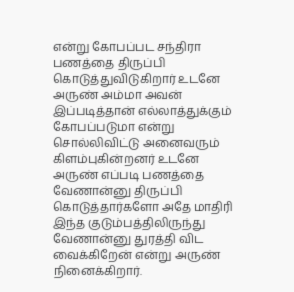என்று கோபப்பட சந்திரா பணத்தை திருப்பி கொடுத்துவிடுகிறார் உடனே அருண் அம்மா அவன் இப்படித்தான் எல்லாத்துக்கும் கோபப்படுமா என்று சொல்லிவிட்டு அனைவரும் கிளம்புகின்றனர் உடனே அருண் எப்படி பணத்தை வேணான்னு திருப்பி கொடுத்தார்களோ அதே மாதிரி இந்த குடும்பத்திலிருந்து வேணான்னு துரத்தி விட வைக்கிறேன் என்று அருண் நினைக்கிறார்.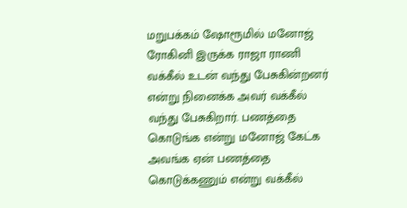மறுபக்கம் ஷோரூமில் மனோஜ் ரோகினி இருக்க ராஜா ராணி வக்கீல் உடன் வந்து பேசுகின்றனர் என்று நினைக்க அவர் வக்கீல் வந்து பேசுகிறார். பணத்தை கொடுங்க என்று மனோஜ் கேட்க அவங்க ஏன் பணத்தை கொடுக்கணும் என்று வக்கீல்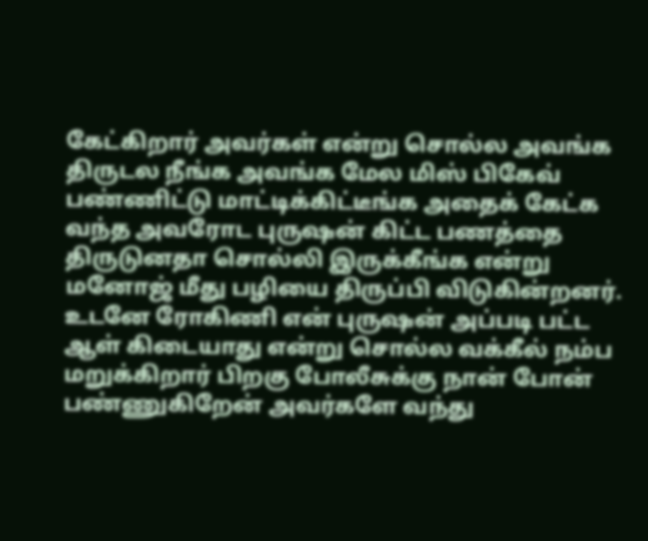கேட்கிறார் அவர்கள் என்று சொல்ல அவங்க திருடல நீங்க அவங்க மேல மிஸ் பிகேவ் பண்ணிட்டு மாட்டிக்கிட்டீங்க அதைக் கேட்க வந்த அவரோட புருஷன் கிட்ட பணத்தை திருடுனதா சொல்லி இருக்கீங்க என்று மனோஜ் மீது பழியை திருப்பி விடுகின்றனர். உடனே ரோகிணி என் புருஷன் அப்படி பட்ட ஆள் கிடையாது என்று சொல்ல வக்கீல் நம்ப மறுக்கிறார் பிறகு போலீசுக்கு நான் போன் பண்ணுகிறேன் அவர்களே வந்து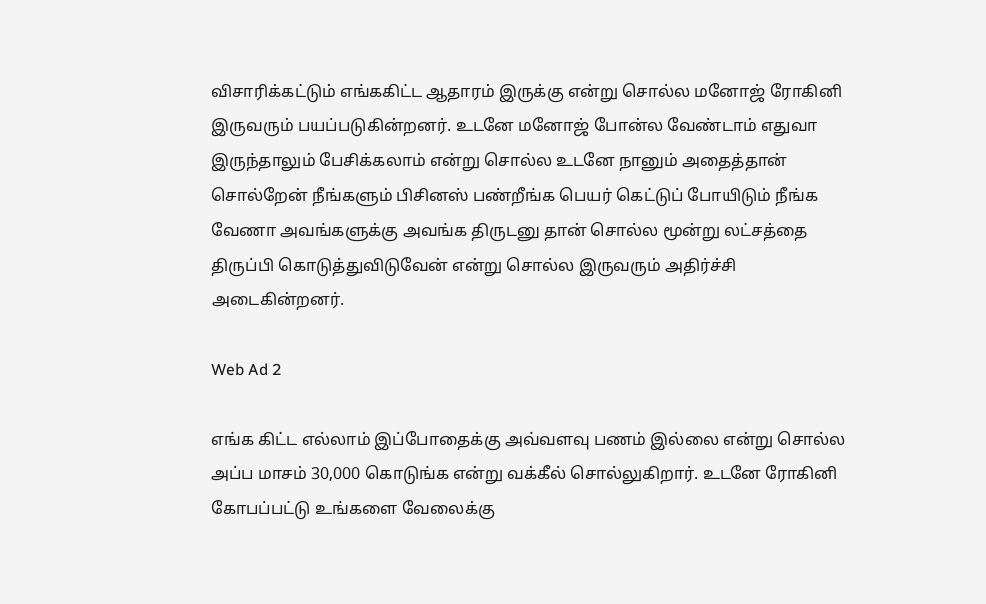விசாரிக்கட்டும் எங்ககிட்ட ஆதாரம் இருக்கு என்று சொல்ல மனோஜ் ரோகினி இருவரும் பயப்படுகின்றனர். உடனே மனோஜ் போன்ல வேண்டாம் எதுவா இருந்தாலும் பேசிக்கலாம் என்று சொல்ல உடனே நானும் அதைத்தான் சொல்றேன் நீங்களும் பிசினஸ் பண்றீங்க பெயர் கெட்டுப் போயிடும் நீங்க வேணா அவங்களுக்கு அவங்க திருடனு தான் சொல்ல மூன்று லட்சத்தை திருப்பி கொடுத்துவிடுவேன் என்று சொல்ல இருவரும் அதிர்ச்சி அடைகின்றனர்.

Web Ad 2

எங்க கிட்ட எல்லாம் இப்போதைக்கு அவ்வளவு பணம் இல்லை என்று சொல்ல அப்ப மாசம் 30,000 கொடுங்க என்று வக்கீல் சொல்லுகிறார். உடனே ரோகினி கோபப்பட்டு உங்களை வேலைக்கு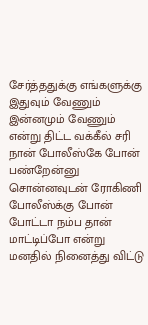சேர்த்ததுக்கு எங்களுக்கு இதுவும் வேணும் இன்னமும் வேணும் என்று திட்ட வக்கீல் சரி நான் போலீஸ்கே போன் பண்றேன்னு சொன்னவுடன் ரோகிணி போலீஸ்க்கு போன் போட்டா நம்ப தான் மாட்டிப்போ என்று மனதில் நினைத்து விட்டு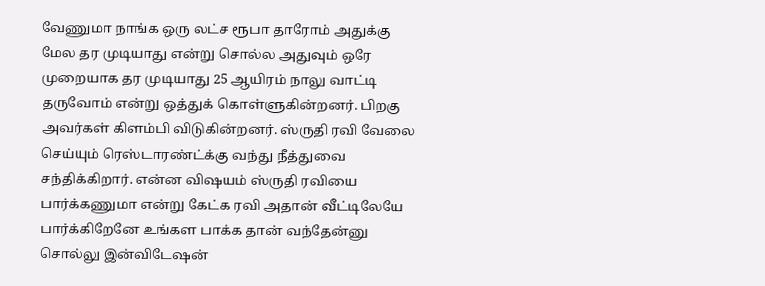வேணுமா நாங்க ஒரு லட்ச ரூபா தாரோம் அதுக்கு மேல தர முடியாது என்று சொல்ல அதுவும் ஒரே முறையாக தர முடியாது 25 ஆயிரம் நாலு வாட்டி தருவோம் என்று ஒத்துக் கொள்ளுகின்றனர். பிறகு அவர்கள் கிளம்பி விடுகின்றனர். ஸ்ருதி ரவி வேலை செய்யும் ரெஸ்டாரண்ட்க்கு வந்து நீத்துவை சந்திக்கிறார். என்ன விஷயம் ஸ்ருதி ரவியை பார்க்கணுமா என்று கேட்க ரவி அதான் வீட்டிலேயே பார்க்கிறேனே உங்கள பாக்க தான் வந்தேன்னு சொல்லு இன்விடேஷன்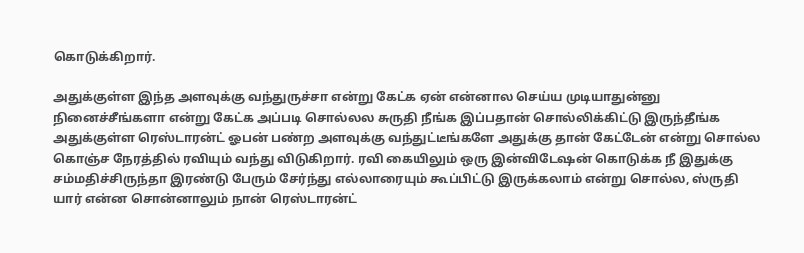கொடுக்கிறார்.

அதுக்குள்ள இந்த அளவுக்கு வந்துருச்சா என்று கேட்க ஏன் என்னால செய்ய முடியாதுன்னு நினைச்சீங்களா என்று கேட்க அப்படி சொல்லல சுருதி நீங்க இப்பதான் சொல்லிக்கிட்டு இருந்தீங்க அதுக்குள்ள ரெஸ்டாரன்ட் ஓபன் பண்ற அளவுக்கு வந்துட்டீங்களே அதுக்கு தான் கேட்டேன் என்று சொல்ல கொஞ்ச நேரத்தில் ரவியும் வந்து விடுகிறார். ரவி கையிலும் ஒரு இன்விடேஷன் கொடுக்க நீ இதுக்கு சம்மதிச்சிருந்தா இரண்டு பேரும் சேர்ந்து எல்லாரையும் கூப்பிட்டு இருக்கலாம் என்று சொல்ல, ஸ்ருதி யார் என்ன சொன்னாலும் நான் ரெஸ்டாரன்ட்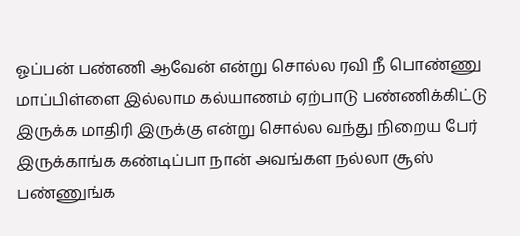ஓப்பன் பண்ணி ஆவேன் என்று சொல்ல ரவி நீ பொண்ணு மாப்பிள்ளை இல்லாம கல்யாணம் ஏற்பாடு பண்ணிக்கிட்டு இருக்க மாதிரி இருக்கு என்று சொல்ல வந்து நிறைய பேர் இருக்காங்க கண்டிப்பா நான் அவங்கள நல்லா சூஸ் பண்ணுங்க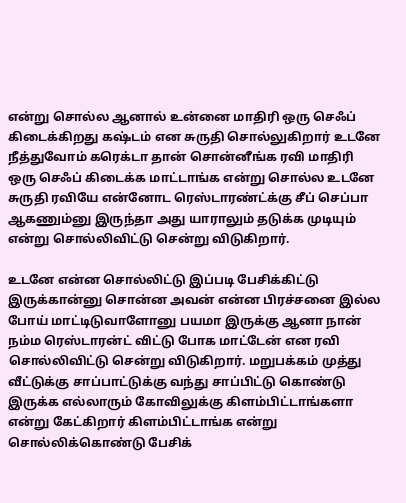என்று சொல்ல ஆனால் உன்னை மாதிரி ஒரு செஃப் கிடைக்கிறது கஷ்டம் என சுருதி சொல்லுகிறார் உடனே நீத்துவோம் கரெக்டா தான் சொன்னீங்க ரவி மாதிரி ஒரு செஃப் கிடைக்க மாட்டாங்க என்று சொல்ல உடனே சுருதி ரவியே என்னோட ரெஸ்டாரண்ட்க்கு சீப் செப்பா ஆகணும்னு இருந்தா அது யாராலும் தடுக்க முடியும் என்று சொல்லிவிட்டு சென்று விடுகிறார்.

உடனே என்ன சொல்லிட்டு இப்படி பேசிக்கிட்டு இருக்கான்னு சொன்ன அவன் என்ன பிரச்சனை இல்ல போய் மாட்டிடுவாளோனு பயமா இருக்கு ஆனா நான் நம்ம ரெஸ்டாரன்ட் விட்டு போக மாட்டேன் என ரவி சொல்லிவிட்டு சென்று விடுகிறார். மறுபக்கம் முத்து வீட்டுக்கு சாப்பாட்டுக்கு வந்து சாப்பிட்டு கொண்டு இருக்க எல்லாரும் கோவிலுக்கு கிளம்பிட்டாங்களா என்று கேட்கிறார் கிளம்பிட்டாங்க என்று சொல்லிக்கொண்டு பேசிக்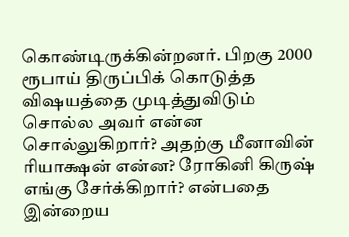கொண்டிருக்கின்றனர். பிறகு 2000 ரூபாய் திருப்பிக் கொடுத்த விஷயத்தை முடித்துவிடும் சொல்ல அவர் என்ன சொல்லுகிறார்? அதற்கு மீனாவின் ரியாக்ஷன் என்ன? ரோகினி கிருஷ் எங்கு சேர்க்கிறார்? என்பதை இன்றைய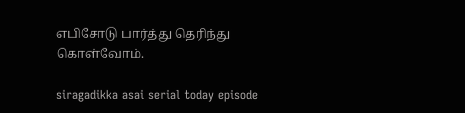எபிசோடு பார்த்து தெரிந்து கொள்வோம்.

siragadikka asai serial today episode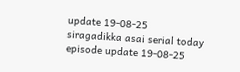update 19-08-25
siragadikka asai serial today episode update 19-08-25